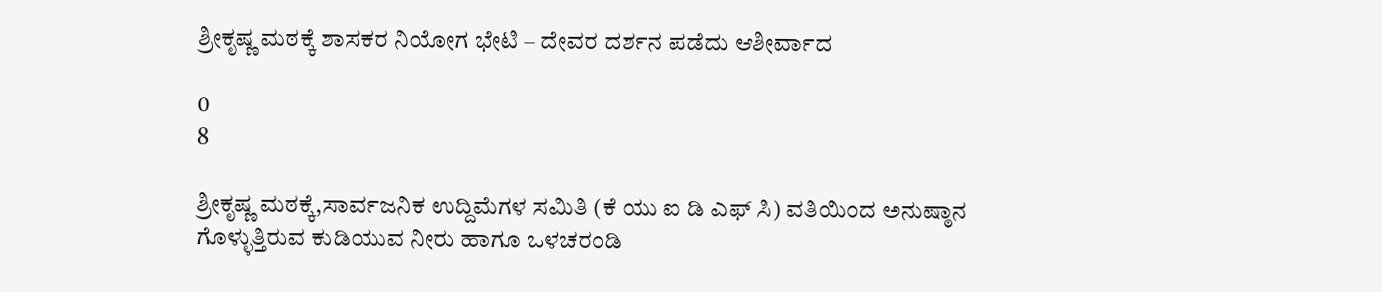ಶ್ರೀಕೃಷ್ಣ ಮಠಕ್ಕೆ ಶಾಸಕರ ನಿಯೋಗ ಭೇಟಿ – ದೇವರ ದರ್ಶನ ಪಡೆದು ಆಶೀರ್ವಾದ

0
8

ಶ್ರೀಕೃಷ್ಣ ಮಠಕ್ಕೆ,ಸಾರ್ವಜನಿಕ ಉದ್ದಿಮೆಗಳ ಸಮಿತಿ (ಕೆ ಯು ಐ ಡಿ ಎಫ್ ಸಿ) ವತಿಯಿಂದ ಅನುಷ್ಠಾನ ಗೊಳ್ಳುತ್ತಿರುವ ಕುಡಿಯುವ ನೀರು ಹಾಗೂ ಒಳಚರಂಡಿ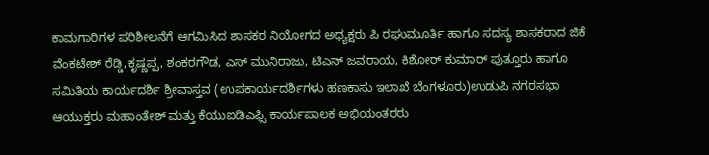ಕಾಮಗಾರಿಗಳ ಪರಿಶೀಲನೆಗೆ ಆಗಮಿಸಿದ ಶಾಸಕರ ನಿಯೋಗದ ಅಧ್ಯಕ್ಷರು ಪಿ ರಘುಮೂರ್ತಿ ಹಾಗೂ ಸದಸ್ಯ ಶಾಸಕರಾದ ಜಿಕೆ ವೆಂಕಟೇಶ್ ರೆಡ್ಡಿ,ಕೃಷ್ಣಪ್ಪ, ಶಂಕರಗೌಡ, ಎಸ್ ಮುನಿರಾಜು, ಟಿಎನ್ ಜವರಾಯ, ಕಿಶೋರ್ ಕುಮಾರ್ ಪುತ್ತೂರು ಹಾಗೂ ಸಮಿತಿಯ ಕಾರ್ಯದರ್ಶಿ ಶ್ರೀವಾಸ್ತವ (ಉಪಕಾರ್ಯದರ್ಶಿಗಳು ಹಣಕಾಸು ಇಲಾಖೆ ಬೆಂಗಳೂರು)ಉಡುಪಿ ನಗರಸಭಾ ಆಯುಕ್ತರು ಮಹಾಂತೇಶ್ ಮತ್ತು ಕೆಯುಐಡಿಎಫ್ಸಿ ಕಾರ್ಯಪಾಲಕ ಅಭಿಯಂತರರು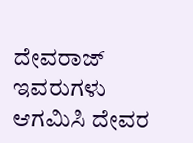ದೇವರಾಜ್ ಇವರುಗಳು ಆಗಮಿಸಿ ದೇವರ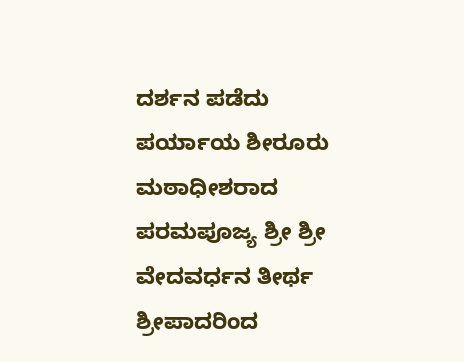ದರ್ಶನ ಪಡೆದು ಪರ್ಯಾಯ ಶೀರೂರು ಮಠಾಧೀಶರಾದ ಪರಮಪೂಜ್ಯ ಶ್ರೀ ಶ್ರೀ ವೇದವರ್ಧನ ತೀರ್ಥ ಶ್ರೀಪಾದರಿಂದ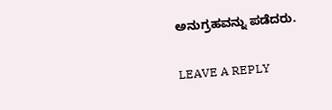ಅನುಗ್ರಹವನ್ನು ಪಡೆದರು.

LEAVE A REPLY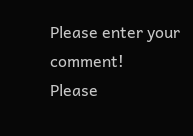Please enter your comment!
Please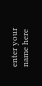enter your name here